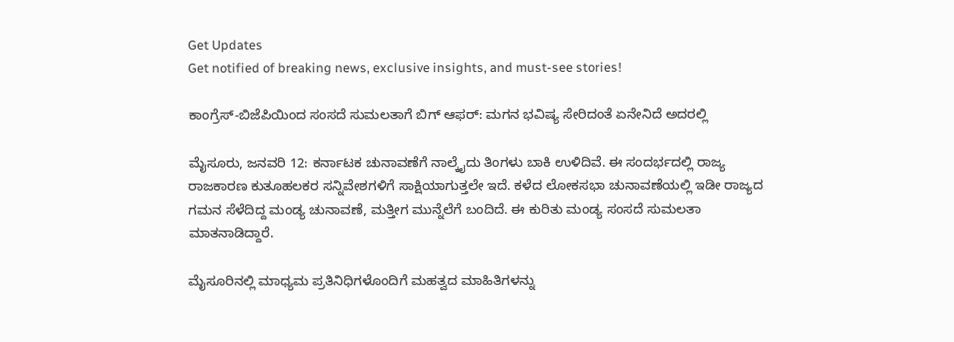Get Updates
Get notified of breaking news, exclusive insights, and must-see stories!

ಕಾಂಗ್ರೆಸ್‌-ಬಿಜೆಪಿಯಿಂದ ಸಂಸದೆ ಸುಮಲತಾಗೆ ಬಿಗ್‌ ಆಫರ್: ಮಗನ ಭವಿಷ್ಯ ಸೇರಿದಂತೆ ಏನೇನಿದೆ ಅದರಲ್ಲಿ

ಮೈಸೂರು, ಜನವರಿ 12: ಕರ್ನಾಟಕ ಚುನಾವಣೆಗೆ ನಾಲ್ಕೈದು ತಿಂಗಳು ಬಾಕಿ ಉಳಿದಿವೆ. ಈ ಸಂದರ್ಭದಲ್ಲಿ ರಾಜ್ಯ ರಾಜಕಾರಣ ಕುತೂಹಲಕರ ಸನ್ನಿವೇಶಗಳಿಗೆ ಸಾಕ್ಷಿಯಾಗುತ್ತಲೇ ಇದೆ. ಕಳೆದ ಲೋಕಸಭಾ ಚುನಾವಣೆಯಲ್ಲಿ ಇಡೀ ರಾಜ್ಯದ ಗಮನ ಸೆಳೆದಿದ್ದ ಮಂಡ್ಯ ಚುನಾವಣೆ, ಮತ್ತೀಗ ಮುನ್ನೆಲೆಗೆ ಬಂದಿದೆ. ಈ ಕುರಿತು ಮಂಡ್ಯ ಸಂಸದೆ ಸುಮಲತಾ ಮಾತನಾಡಿದ್ದಾರೆ.

ಮೈಸೂರಿನಲ್ಲಿ ಮಾಧ್ಯಮ ಪ್ರತಿನಿಧಿಗಳೊಂದಿಗೆ ಮಹತ್ವದ ಮಾಹಿತಿಗಳನ್ನು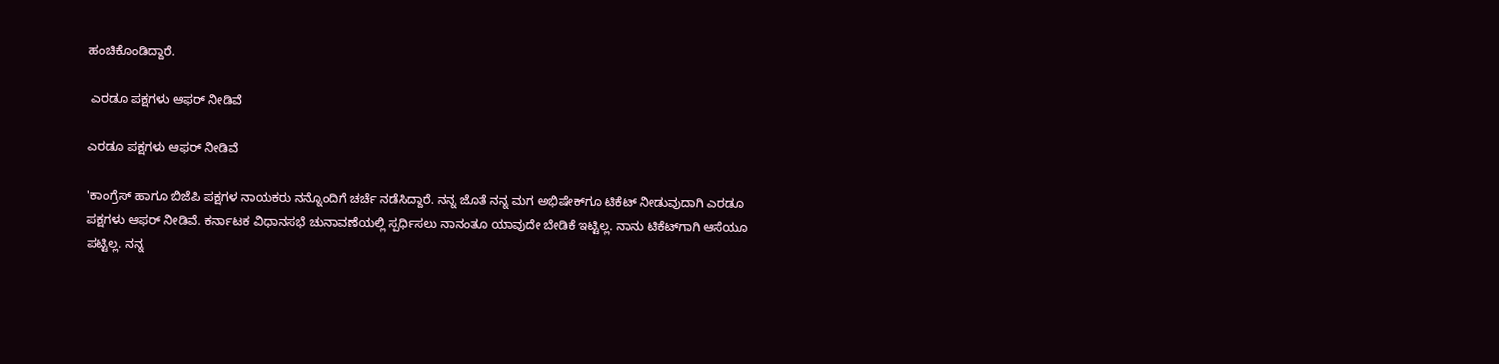ಹಂಚಿಕೊಂಡಿದ್ದಾರೆ.

 ಎರಡೂ ಪಕ್ಷಗಳು ಆಫರ್‌ ನೀಡಿವೆ

ಎರಡೂ ಪಕ್ಷಗಳು ಆಫರ್‌ ನೀಡಿವೆ

'ಕಾಂಗ್ರೆಸ್‌ ಹಾಗೂ ಬಿಜೆಪಿ ಪಕ್ಷಗಳ ನಾಯಕರು ನನ್ನೊಂದಿಗೆ ಚರ್ಚೆ ನಡೆಸಿದ್ದಾರೆ. ನನ್ನ ಜೊತೆ ನನ್ನ ಮಗ ಅಭಿಷೇಕ್‌ಗೂ ಟಿಕೆಟ್‌ ನೀಡುವುದಾಗಿ ಎರಡೂ ಪಕ್ಷಗಳು ಆಫರ್‌ ನೀಡಿವೆ. ಕರ್ನಾಟಕ ವಿಧಾನಸಭೆ ಚುನಾವಣೆಯಲ್ಲಿ ಸ್ಪರ್ಧಿಸಲು ನಾನಂತೂ ಯಾವುದೇ ಬೇಡಿಕೆ ಇಟ್ಟಿಲ್ಲ. ನಾನು ಟಿಕೆಟ್‌ಗಾಗಿ ಆಸೆಯೂ ಪಟ್ಟಿಲ್ಲ. ನನ್ನ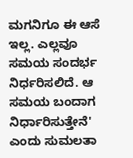ಮಗನಿಗೂ ಈ ಆಸೆ ಇಲ್ಲ. ಎಲ್ಲವೂ ಸಮಯ ಸಂದರ್ಭ ನಿರ್ಧರಿಸಲಿದೆ. ಆ ಸಮಯ ಬಂದಾಗ ನಿರ್ಧಾರಿಸುತ್ತೇನೆ' ಎಂದು ಸುಮಲತಾ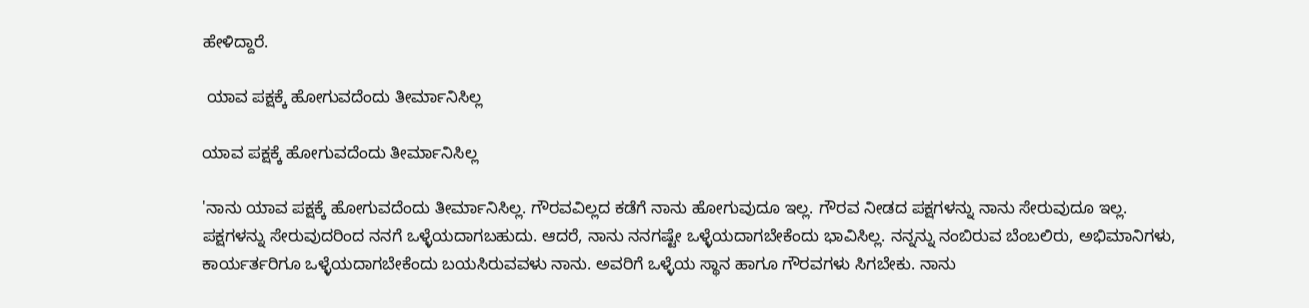ಹೇಳಿದ್ದಾರೆ.

 ಯಾವ ಪಕ್ಷಕ್ಕೆ ಹೋಗುವದೆಂದು ತೀರ್ಮಾನಿಸಿಲ್ಲ

ಯಾವ ಪಕ್ಷಕ್ಕೆ ಹೋಗುವದೆಂದು ತೀರ್ಮಾನಿಸಿಲ್ಲ

'ನಾನು ಯಾವ ಪಕ್ಷಕ್ಕೆ ಹೋಗುವದೆಂದು ತೀರ್ಮಾನಿಸಿಲ್ಲ. ಗೌರವವಿಲ್ಲದ ಕಡೆಗೆ ನಾನು ಹೋಗುವುದೂ ಇಲ್ಲ. ಗೌರವ ನೀಡದ ಪಕ್ಷಗಳನ್ನು ನಾನು ಸೇರುವುದೂ ಇಲ್ಲ. ಪಕ್ಷಗಳನ್ನು ಸೇರುವುದರಿಂದ ನನಗೆ ಒಳ್ಳೆಯದಾಗಬಹುದು. ಆದರೆ, ನಾನು ನನಗಷ್ಟೇ ಒಳ್ಳೆಯದಾಗಬೇಕೆಂದು ಭಾವಿಸಿಲ್ಲ. ನನ್ನನ್ನು ನಂಬಿರುವ ಬೆಂಬಲಿರು, ಅಭಿಮಾನಿಗಳು, ಕಾರ್ಯರ್ತರಿಗೂ ಒಳ್ಳೆಯದಾಗಬೇಕೆಂದು ಬಯಸಿರುವವಳು ನಾನು. ಅವರಿಗೆ ಒಳ್ಳೆಯ ಸ್ಥಾನ ಹಾಗೂ ಗೌರವಗಳು ಸಿಗಬೇಕು. ನಾನು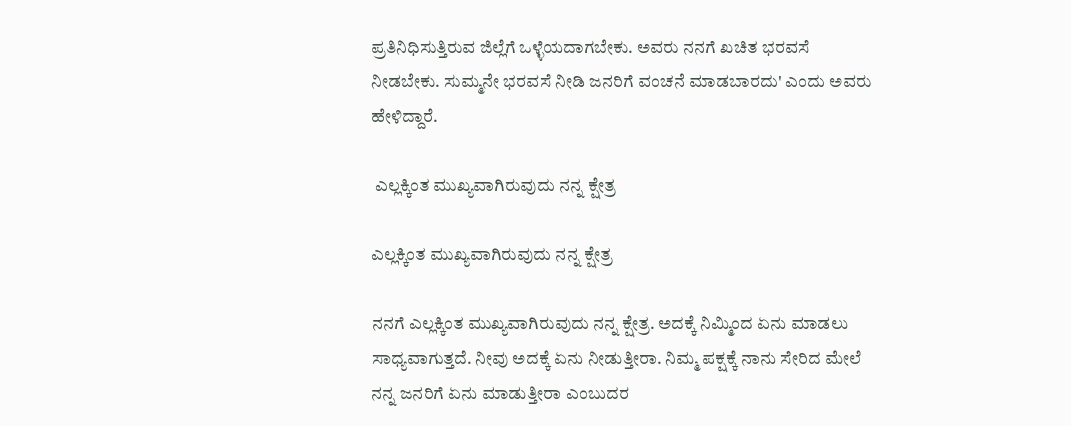ಪ್ರತಿನಿಧಿಸುತ್ತಿರುವ ಜಿಲ್ಲೆಗೆ ಒಳ್ಳೆಯದಾಗಬೇಕು. ಅವರು ನನಗೆ ಖಚಿತ ಭರವಸೆ ನೀಡಬೇಕು. ಸುಮ್ಮನೇ ಭರವಸೆ ನೀಡಿ ಜನರಿಗೆ ವಂಚನೆ ಮಾಡಬಾರದು' ಎಂದು ಅವರು ಹೇಳಿದ್ದಾರೆ.

 ಎಲ್ಲಕ್ಕಿಂತ ಮುಖ್ಯವಾಗಿರುವುದು ನನ್ನ ಕ್ಷೇತ್ರ

ಎಲ್ಲಕ್ಕಿಂತ ಮುಖ್ಯವಾಗಿರುವುದು ನನ್ನ ಕ್ಷೇತ್ರ

ನನಗೆ ಎಲ್ಲಕ್ಕಿಂತ ಮುಖ್ಯವಾಗಿರುವುದು ನನ್ನ ಕ್ಷೇತ್ರ. ಅದಕ್ಕೆ ನಿಮ್ಮಿಂದ ಏನು ಮಾಡಲು ಸಾಧ್ಯವಾಗುತ್ತದೆ. ನೀವು ಅದಕ್ಕೆ ಏನು ನೀಡುತ್ತೀರಾ. ನಿಮ್ಮ ಪಕ್ಷಕ್ಕೆ ನಾನು ಸೇರಿದ ಮೇಲೆ ನನ್ನ ಜನರಿಗೆ ಏನು ಮಾಡುತ್ತೀರಾ ಎಂಬುದರ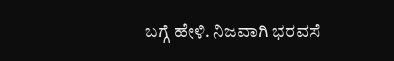ಬಗ್ಗೆ ಹೇಳಿ. ನಿಜವಾಗಿ ಭರವಸೆ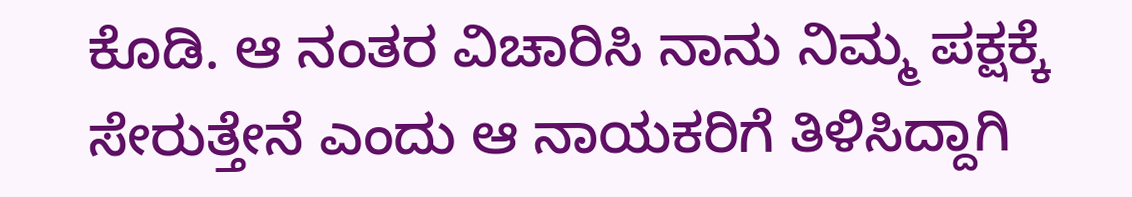ಕೊಡಿ. ಆ ನಂತರ ವಿಚಾರಿಸಿ ನಾನು ನಿಮ್ಮ ಪಕ್ಷಕ್ಕೆ ಸೇರುತ್ತೇನೆ ಎಂದು ಆ ನಾಯಕರಿಗೆ ತಿಳಿಸಿದ್ದಾಗಿ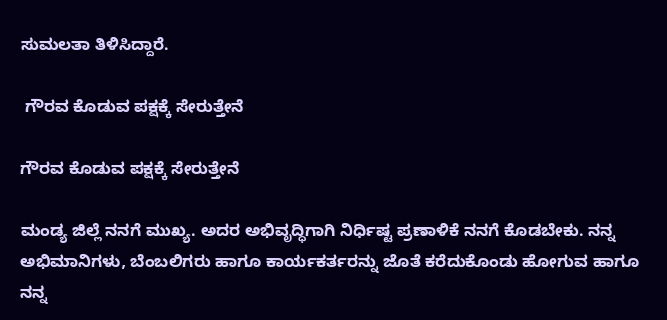ಸುಮಲತಾ ತಿಳಿಸಿದ್ದಾರೆ.

 ಗೌರವ ಕೊಡುವ ಪಕ್ಷಕ್ಕೆ ಸೇರುತ್ತೇನೆ

ಗೌರವ ಕೊಡುವ ಪಕ್ಷಕ್ಕೆ ಸೇರುತ್ತೇನೆ

ಮಂಡ್ಯ ಜಿಲ್ಲೆ ನನಗೆ ಮುಖ್ಯ. ಅದರ ಅಭಿವೃದ್ಧಿಗಾಗಿ ನಿರ್ಧಿಷ್ಟ ಪ್ರಣಾಳಿಕೆ ನನಗೆ ಕೊಡಬೇಕು. ನನ್ನ ಅಭಿಮಾನಿಗಳು, ಬೆಂಬಲಿಗರು ಹಾಗೂ ಕಾರ್ಯಕರ್ತರನ್ನು ಜೊತೆ ಕರೆದುಕೊಂಡು ಹೋಗುವ ಹಾಗೂ ನನ್ನ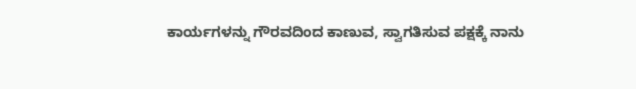ಕಾರ್ಯಗಳನ್ನು ಗೌರವದಿಂದ ಕಾಣುವ, ಸ್ವಾಗತಿಸುವ ಪಕ್ಷಕ್ಕೆ ನಾನು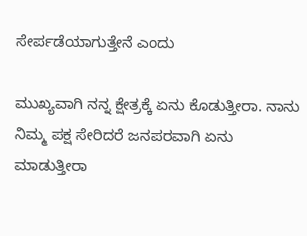ಸೇರ್ಪಡೆಯಾಗುತ್ತೇನೆ ಎಂದು

ಮುಖ್ಯವಾಗಿ ನನ್ನ ಕ್ಷೇತ್ರಕ್ಕೆ ಏನು ಕೊಡುತ್ತೀರಾ. ನಾನು ನಿಮ್ಮ ಪಕ್ಷ ಸೇರಿದರೆ ಜನಪರವಾಗಿ ಏನು ಮಾಡುತ್ತೀರಾ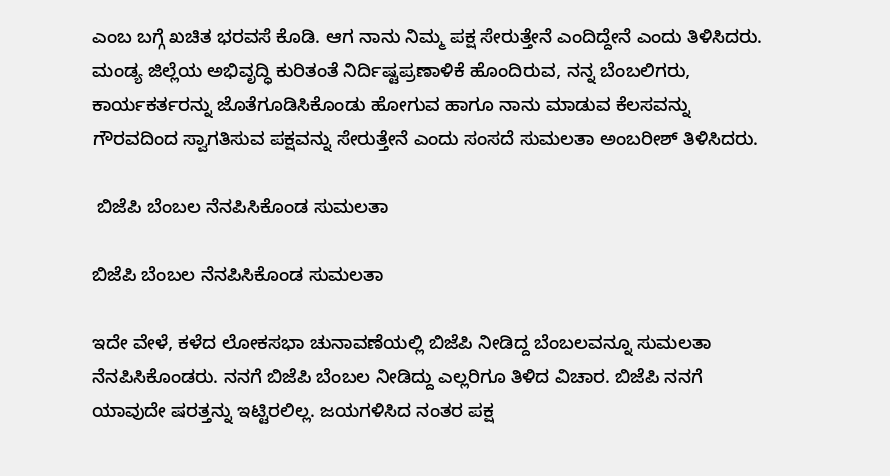ಎಂಬ ಬಗ್ಗೆ ಖಚಿತ ಭರವಸೆ ಕೊಡಿ. ಆಗ ನಾನು ನಿಮ್ಮ ಪಕ್ಷ ಸೇರುತ್ತೇನೆ ಎಂದಿದ್ದೇನೆ ಎಂದು ತಿಳಿಸಿದರು. ಮಂಡ್ಯ ಜಿಲ್ಲೆಯ ಅಭಿವೃದ್ಧಿ ಕುರಿತಂತೆ ನಿರ್ದಿಷ್ಟಪ್ರಣಾಳಿಕೆ ಹೊಂದಿರುವ, ನನ್ನ ಬೆಂಬಲಿಗರು, ಕಾರ್ಯಕರ್ತರನ್ನು ಜೊತೆಗೂಡಿಸಿಕೊಂಡು ಹೋಗುವ ಹಾಗೂ ನಾನು ಮಾಡುವ ಕೆಲಸವನ್ನು ಗೌರವದಿಂದ ಸ್ವಾಗತಿಸುವ ಪಕ್ಷವನ್ನು ಸೇರುತ್ತೇನೆ ಎಂದು ಸಂಸದೆ ಸುಮಲತಾ ಅಂಬರೀಶ್‌ ತಿಳಿಸಿದರು.

 ಬಿಜೆಪಿ ಬೆಂಬಲ ನೆನಪಿಸಿಕೊಂಡ ಸುಮಲತಾ

ಬಿಜೆಪಿ ಬೆಂಬಲ ನೆನಪಿಸಿಕೊಂಡ ಸುಮಲತಾ

ಇದೇ ವೇಳೆ, ಕಳೆದ ಲೋಕಸಭಾ ಚುನಾವಣೆಯಲ್ಲಿ ಬಿಜೆಪಿ ನೀಡಿದ್ದ ಬೆಂಬಲವನ್ನೂ ಸುಮಲತಾ ನೆನಪಿಸಿಕೊಂಡರು. ನನಗೆ ಬಿಜೆಪಿ ಬೆಂಬಲ ನೀಡಿದ್ದು ಎಲ್ಲರಿಗೂ ತಿಳಿದ ವಿಚಾರ. ಬಿಜೆಪಿ ನನಗೆ ಯಾವುದೇ ಷರತ್ತನ್ನು ಇಟ್ಟಿರಲಿಲ್ಲ. ಜಯಗಳಿಸಿದ ನಂತರ ಪಕ್ಷ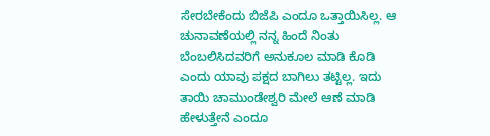ಸೇರಬೇಕೆಂದು ಬಿಜೆಪಿ ಎಂದೂ ಒತ್ತಾಯಿಸಿಲ್ಲ. ಆ ಚುನಾವಣೆಯಲ್ಲಿ ನನ್ನ ಹಿಂದೆ ನಿಂತು ಬೆಂಬಲಿಸಿದವರಿಗೆ ಅನುಕೂಲ ಮಾಡಿ ಕೊಡಿ ಎಂದು ಯಾವು ಪಕ್ಷದ ಬಾಗಿಲು ತಟ್ಟಿಲ್ಲ. ಇದು ತಾಯಿ ಚಾಮುಂಡೇಶ್ವರಿ ಮೇಲೆ ಆಣೆ ಮಾಡಿ ಹೇಳುತ್ತೇನೆ ಎಂದೂ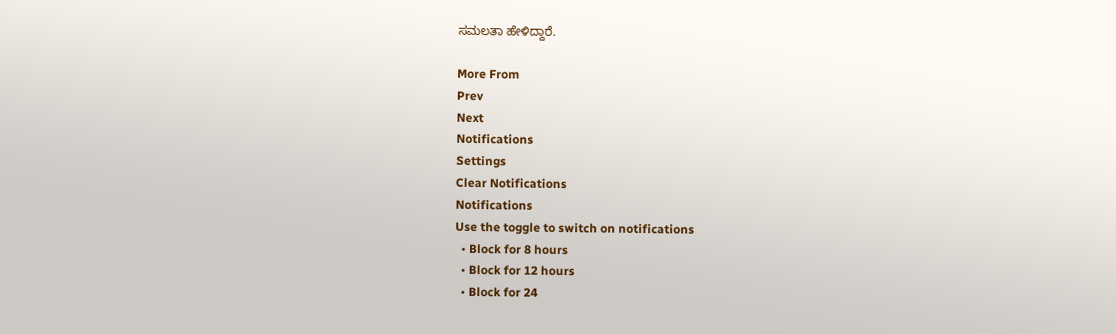ಸಮಲತಾ ಹೇಳಿದ್ದಾರೆ.

More From
Prev
Next
Notifications
Settings
Clear Notifications
Notifications
Use the toggle to switch on notifications
  • Block for 8 hours
  • Block for 12 hours
  • Block for 24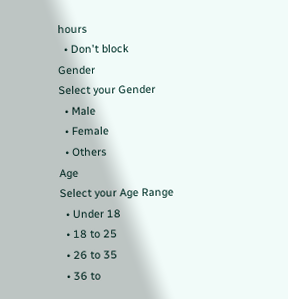hours
  • Don't block
Gender
Select your Gender
  • Male
  • Female
  • Others
Age
Select your Age Range
  • Under 18
  • 18 to 25
  • 26 to 35
  • 36 to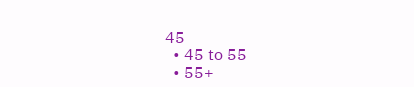45
  • 45 to 55
  • 55+